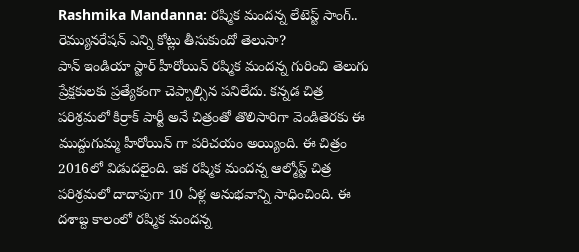Rashmika Mandanna: రష్మిక మందన్న లేటెస్ట్ సాంగ్.. రెమ్యునరేషన్ ఎన్ని కోట్లు తీసుకుందో తెలుసా?
పాన్ ఇండియా స్టార్ హీరోయిన్ రష్మిక మందన్న గురించి తెలుగు ప్రేక్షకులకు ప్రత్యేకంగా చెప్పాల్సిన పనిలేదు. కన్నడ చిత్ర పరిశ్రమలో కిర్రాక్ పార్టీ అనే చిత్రంతో తొలిసారిగా వెండితెరకు ఈ ముద్దుగుమ్మ హీరోయిన్ గా పరిచయం అయ్యింది. ఈ చిత్రం 2016లో విడుదలైంది. ఇక రష్మిక మందన్న ఆల్మోస్ట్ చిత్ర పరిశ్రమలో దాదాపుగా 10 ఏళ్ల అనుభవాన్ని సాధించింది. ఈ దశాబ్ద కాలంలో రష్మిక మందన్న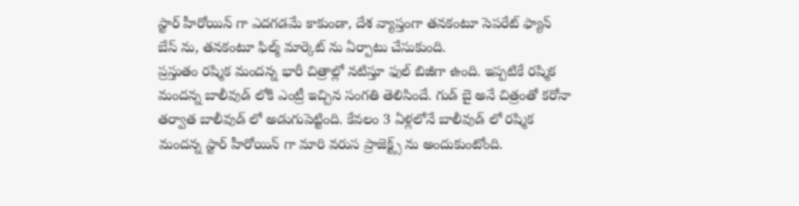స్టార్ హీరోయిన్ గా ఎదగడమే కాకుండా, దేశ వ్యాప్తంగా తనకంటూ సెపరేట్ ఫ్యాన్ బేస్ ను, తనకంటూ ఫిల్మ్ మార్కెట్ ను ఏర్పాటు చేసుకుంది.
ప్రస్తుతం రష్మిక మందన్న భారీ చిత్రాల్లో నటిస్తూ ఫుల్ బిజీగా ఉంది. ఇప్పటికే రష్మిక మందన్న బాలీవుడ్ లోకి ఎంట్రీ ఇచ్చిన సంగతి తెలిసిందే. గుడ్ బై అనే చిత్రంతో కరోనా తర్వాత బాలీవుడ్ లో అడుగుపెట్టింది. కేవలం 3 ఏళ్లలోనే బాలీవుడ్ లో రష్మిక మందన్న స్టార్ హీరోయిన్ గా మారి వరుస ప్రాజెక్ట్స్ ను అందుకుంటోంది.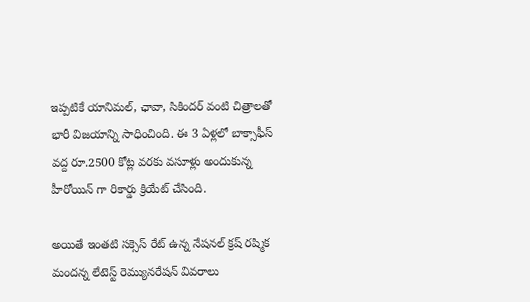ఇప్పటికే యానిమల్, ఛావా, సికిందర్ వంటి చిత్రాలతో భారీ విజయాన్ని సాధించింది. ఈ 3 ఏళ్లలో బాక్సాఫీస్ వద్ద రూ.2500 కోట్ల వరకు వసూళ్లు అందుకున్న హీరోయిన్ గా రికార్డు క్రియేట్ చేసింది.

అయితే ఇంతటి సక్సెస్ రేట్ ఉన్న నేషనల్ క్రష్ రష్మిక మందన్న లేటెస్ట్ రెమ్యునరేషన్ వివరాలు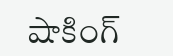షాకింగ్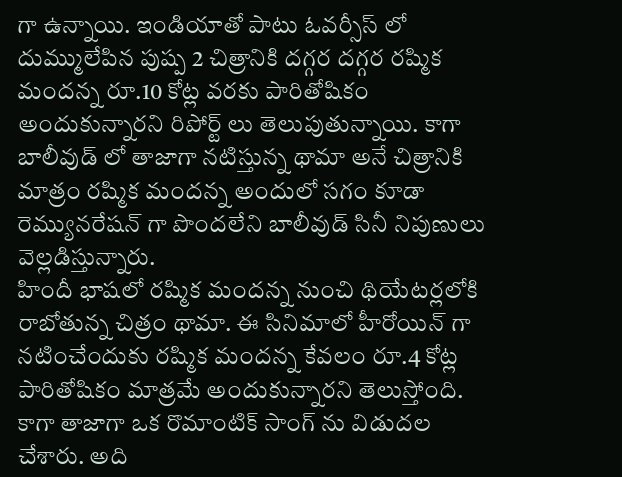గా ఉన్నాయి. ఇండియాతో పాటు ఓవర్సీస్ లో దుమ్ములేపిన పుష్ప 2 చిత్రానికి దగ్గర దగ్గర రష్మిక మందన్న రూ.10 కోట్ల వరకు పారితోషికం అందుకున్నారని రిపోర్ట్ లు తెలుపుతున్నాయి. కాగా బాలీవుడ్ లో తాజాగా నటిస్తున్న థామా అనే చిత్రానికి మాత్రం రష్మిక మందన్న అందులో సగం కూడా రెమ్యునరేషన్ గా పొందలేని బాలీవుడ్ సినీ నిపుణులు వెల్లడిస్తున్నారు.
హిందీ భాషలో రష్మిక మందన్న నుంచి థియేటర్లలోకి రాబోతున్న చిత్రం థామా. ఈ సినిమాలో హీరోయిన్ గా నటించేందుకు రష్మిక మందన్న కేవలం రూ.4 కోట్ల పారితోషికం మాత్రమే అందుకున్నారని తెలుస్తోంది. కాగా తాజాగా ఒక రొమాంటిక్ సాంగ్ ను విడుదల చేశారు. అది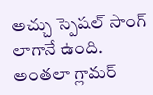అచ్చు స్పెషల్ సాంగ్ లాగానే ఉంది. అంతలా గ్లామర్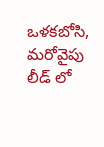ఒళకబోసి, మరోవైపు లీడ్ లో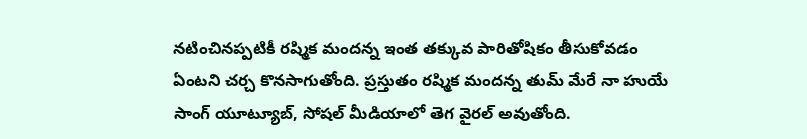నటించినప్పటికీ రష్మిక మందన్న ఇంత తక్కువ పారితోషికం తీసుకోవడం ఏంటని చర్చ కొనసాగుతోంది. ప్రస్తుతం రష్మిక మందన్న తుమ్ మేరే నా హుయే సాంగ్ యూట్యూబ్, సోషల్ మీడియాలో తెగ వైరల్ అవుతోంది.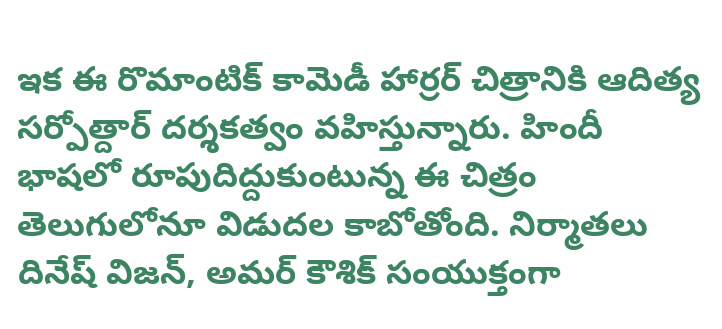ఇక ఈ రొమాంటిక్ కామెడీ హార్రర్ చిత్రానికి ఆదిత్య సర్పోత్దార్ దర్శకత్వం వహిస్తున్నారు. హిందీ భాషలో రూపుదిద్దుకుంటున్న ఈ చిత్రం తెలుగులోనూ విడుదల కాబోతోంది. నిర్మాతలు దినేష్ విజన్, అమర్ కౌశిక్ సంయుక్తంగా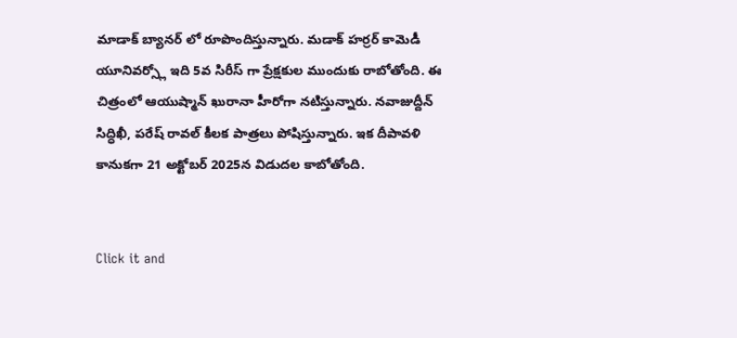మాడాక్ బ్యానర్ లో రూపొందిస్తున్నారు. మడాక్ హర్రర్ కామెడీ యూనివర్స్లో ఇది 5వ సిరీస్ గా ప్రేక్షకుల ముందుకు రాబోతోంది. ఈ చిత్రంలో ఆయుష్మాన్ ఖురానా హీరోగా నటిస్తున్నారు. నవాజుద్దీన్ సిద్ధిఖీ, పరేష్ రావల్ కీలక పాత్రలు పోషిస్తున్నారు. ఇక దీపావళి కానుకగా 21 అక్టోబర్ 2025న విడుదల కాబోతోంది.


Click it and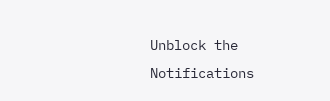Unblock the Notifications